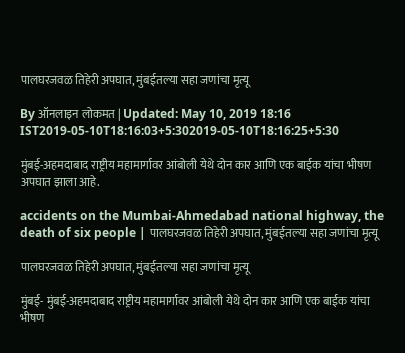पालघरजवळ तिहेरी अपघात, मुंबईतल्या सहा जणांचा मृत्यू

By ऑनलाइन लोकमत | Updated: May 10, 2019 18:16 IST2019-05-10T18:16:03+5:302019-05-10T18:16:25+5:30

मुंबई-अहमदाबाद राष्ट्रीय महामार्गावर आंबोली येथे दोन कार आणि एक बाईक यांचा भीषण अपघात झाला आहे.

accidents on the Mumbai-Ahmedabad national highway, the death of six people | पालघरजवळ तिहेरी अपघात, मुंबईतल्या सहा जणांचा मृत्यू

पालघरजवळ तिहेरी अपघात, मुंबईतल्या सहा जणांचा मृत्यू

मुंबई- मुंबई-अहमदाबाद राष्ट्रीय महामार्गावर आंबोली येथे दोन कार आणि एक बाईक यांचा भीषण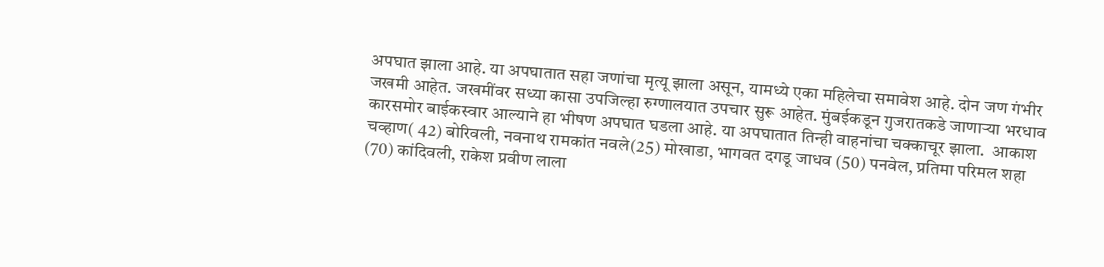अपघात झाला आहे. या अपघातात सहा जणांचा मृत्यू झाला असून, यामध्ये एका महिलेचा समावेश आहे. दोन जण गंभीर जखमी आहेत. जखमींवर सध्या कासा उपजिल्हा रुग्णालयात उपचार सुरू आहेत. मुंबईकडून गुजरातकडे जाणाऱ्या भरधाव कारसमोर बाईकस्वार आल्याने हा भीषण अपघात घडला आहे. या अपघातात तिन्ही वाहनांचा चक्काचूर झाला.  आकाश चव्हाण( 42) बोरिवली, नवनाथ रामकांत नवले(25) मोखाडा, भागवत दगडू जाधव (50) पनवेल, प्रतिमा परिमल शहा (70) कांदिवली, राकेश प्रवीण लाला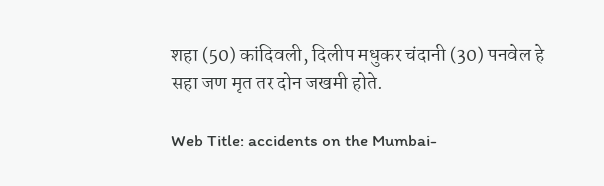शहा (50) कांदिवली, दिलीप मधुकर चंदानी (30) पनवेल हे सहा जण मृत तर दोन जखमी होते.

Web Title: accidents on the Mumbai-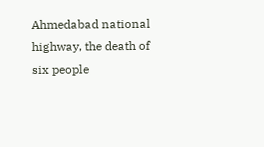Ahmedabad national highway, the death of six people